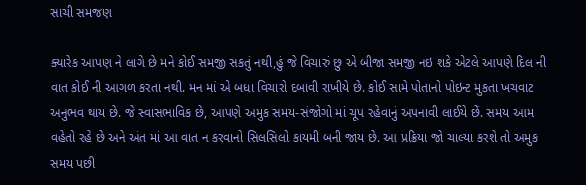સાચી સમજણ

ક્યારેક આપણ ને લાગે છે મને કોઈ સમજી સકતું નથી,હું જે વિચારું છુ એ બીજા સમજી નઇ શકે એટલે આપણે દિલ ની વાત કોઈ ની આગળ કરતા નથી. મન માં એ બધા વિચારો દબાવી રાખીયે છે. કોઈ સામે પોતાનો પોઇન્ટ મુકતા ખચવાટ અનુભવ થાય છે. જે સ્વાસભાવિક છે, આપણે અમુક સમય-સંજોગો માં ચૂપ રહેવાનું અપનાવી લાઈયે છેં. સમય આમ વહેતો રહે છે અને અંત માં આ વાત ન કરવાનો સિલસિલો કાયમી બની જાય છે. આ પ્રક્રિયા જો ચાલ્યા કરશે તો અમુક સમય પછી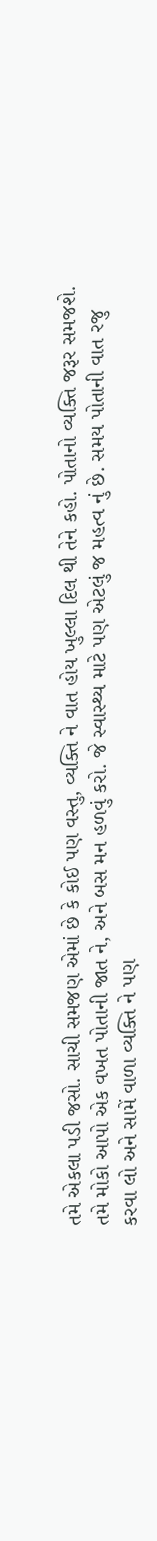તમે એકલા પડી જસો. સાચી સમજણ એમાં છે કે કોઈ પણ વસ્તુ, વ્યક્તિ ને વાત હોય ખુલ્લા દિલ થી તેને કહો. પોતાનો વ્યક્તિ જરૂર સમજશે. તમે મોકો આપો એક વખત પોતાની જાત ને, અને બસ મન હળવું કરો. જે સ્વાસ્થ્ય માટે પણ એટલું જ મહત્વ નું છે. સમય પોતાની વાત રજુ કરવા લો અને સામેં વાળા વ્યક્તિ ને પણ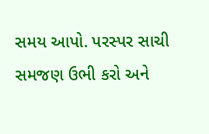સમય આપો. પરસ્પર સાચી સમજણ ઉભી કરો અને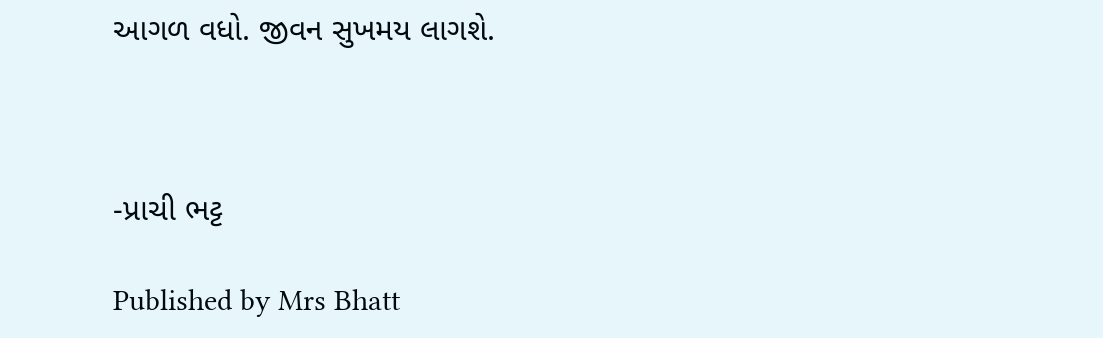આગળ વધો. જીવન સુખમય લાગશે.



-પ્રાચી ભટ્ટ

Published by Mrs Bhatt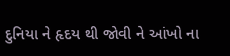દુનિયા ને હૃદય થી જોવી ને આંખો ના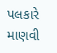પલકારે માણવી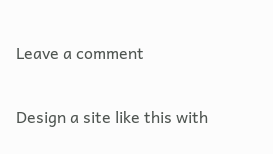Leave a comment

Design a site like this with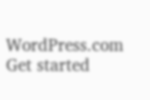WordPress.com
Get started